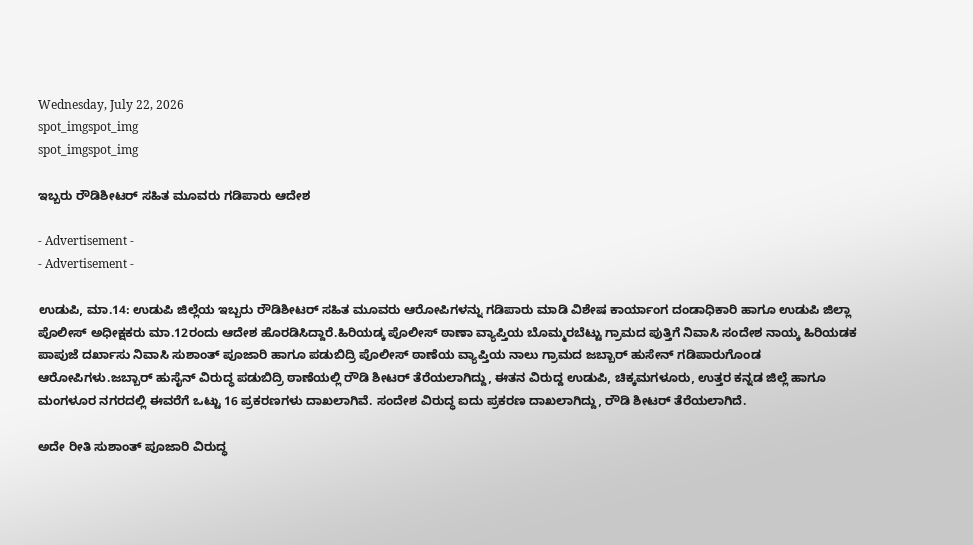Wednesday, July 22, 2026
spot_imgspot_img
spot_imgspot_img

ಇಬ್ಬರು ರೌಡಿಶೀಟರ್ ಸಹಿತ ಮೂವರು ಗಡಿಪಾರು ಆದೇಶ

- Advertisement -
- Advertisement -

ಉಡುಪಿ, ಮಾ.14: ಉಡುಪಿ ಜಿಲ್ಲೆಯ ಇಬ್ಬರು ರೌಡಿಶೀಟರ್ ಸಹಿತ ಮೂವರು ಆರೋಪಿಗಳನ್ನು ಗಡಿಪಾರು ಮಾಡಿ ವಿಶೇಷ ಕಾರ್ಯಾಂಗ ದಂಡಾಧಿಕಾರಿ ಹಾಗೂ ಉಡುಪಿ ಜಿಲ್ಲಾ ಪೊಲೀಸ್ ಅಧೀಕ್ಷಕರು ಮಾ.12ರಂದು ಆದೇಶ ಹೊರಡಿಸಿದ್ದಾರೆ.ಹಿರಿಯಡ್ಕ ಪೊಲೀಸ್‌ ಠಾಣಾ ವ್ಯಾಪ್ತಿಯ ಬೊಮ್ಮರಬೆಟ್ಟು ಗ್ರಾಮದ ಪುತ್ತಿಗೆ ನಿವಾಸಿ ಸಂದೇಶ ನಾಯ್ಕ ಹಿರಿಯಡಕ ಪಾಪುಜೆ ದರ್ಖಾಸು ನಿವಾಸಿ ಸುಶಾಂತ್ ಪೂಜಾರಿ ಹಾಗೂ ಪಡುಬಿದ್ರಿ ಪೊಲೀಸ್ ಠಾಣೆಯ ವ್ಯಾಪ್ತಿಯ ನಾಲು ಗ್ರಾಮದ ಜಬ್ಬಾರ್ ಹುಸೇನ್ ಗಡಿಪಾರುಗೊಂಡ ಆರೋಪಿಗಳು.ಜಬ್ಬಾ‌ರ್ ಹುಸೈನ್ ವಿರುದ್ಧ ಪಡುಬಿದ್ರಿ ಠಾಣೆಯಲ್ಲಿ ರೌಡಿ ಶೀಟ‌ರ್ ತೆರೆಯಲಾಗಿದ್ದು, ಈತನ ವಿರುದ್ದ ಉಡುಪಿ, ಚಿಕ್ಕಮಗಳೂರು, ಉತ್ತರ ಕನ್ನಡ ಜಿಲ್ಲೆ ಹಾಗೂ ಮಂಗಳೂರ ನಗರದಲ್ಲಿ ಈವರೆಗೆ ಒಟ್ಟು 16 ಪ್ರಕರಣಗಳು ದಾಖಲಾಗಿವೆ. ಸಂದೇಶ ವಿರುದ್ಧ ಐದು ಪ್ರಕರಣ ದಾಖಲಾಗಿದ್ದು, ರೌಡಿ ಶೀಟ‌ರ್ ತೆರೆಯಲಾಗಿದೆ.

ಅದೇ ರೀತಿ ಸುಶಾಂತ್ ಪೂಜಾರಿ ವಿರುದ್ಧ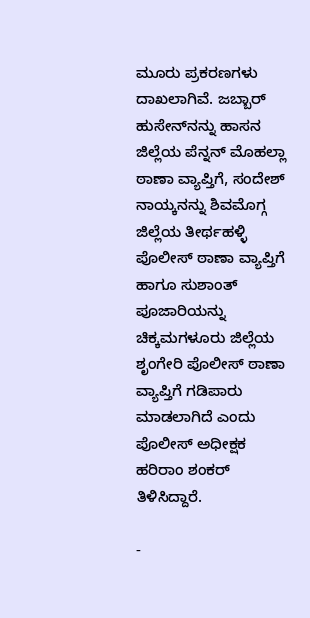ಮೂರು ಪ್ರಕರಣಗಳು ದಾಖಲಾಗಿವೆ. ಜಬ್ಬಾರ್ ಹುಸೇನ್‌ನನ್ನು ಹಾಸನ ಜಿಲ್ಲೆಯ ಪೆನ್ನನ್ ಮೊಹಲ್ಲಾ ಠಾಣಾ ವ್ಯಾಪ್ತಿಗೆ, ಸಂದೇಶ್‌ ನಾಯ್ಕನನ್ನು ಶಿವಮೊಗ್ಗ ಜಿಲ್ಲೆಯ ತೀರ್ಥಹಳ್ಳಿ ಪೊಲೀಸ್‌ ಠಾಣಾ ವ್ಯಾಪ್ತಿಗೆ ಹಾಗೂ ಸುಶಾಂತ್ ಪೂಜಾರಿಯನ್ನು ಚಿಕ್ಕಮಗಳೂರು ಜಿಲ್ಲೆಯ ಶೃಂಗೇರಿ ಪೊಲೀಸ್ ಠಾಣಾ ವ್ಯಾಪ್ತಿಗೆ ಗಡಿಪಾರು ಮಾಡಲಾಗಿದೆ ಎಂದು ಪೊಲೀಸ್ ಅಧೀಕ್ಷಕ ಹರಿರಾಂ ಶಂಕರ್ ತಿಳಿಸಿದ್ದಾರೆ.

-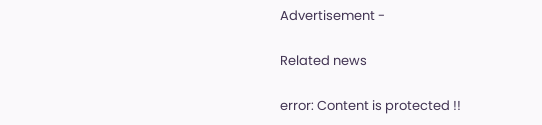Advertisement -

Related news

error: Content is protected !!